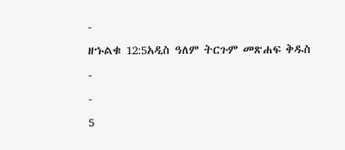-
ዘኁልቁ 12:5አዲስ ዓለም ትርጉም መጽሐፍ ቅዱስ
-
-
5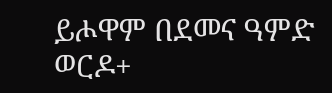ይሖዋም በደመና ዓምድ ወርዶ+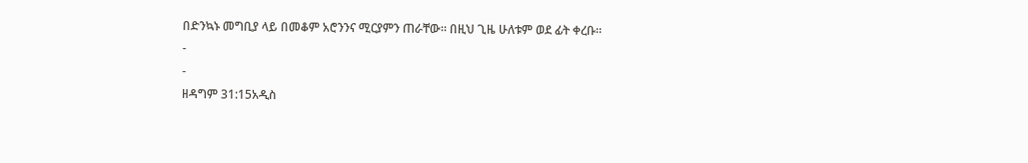በድንኳኑ መግቢያ ላይ በመቆም አሮንንና ሚርያምን ጠራቸው። በዚህ ጊዜ ሁለቱም ወደ ፊት ቀረቡ።
-
-
ዘዳግም 31:15አዲስ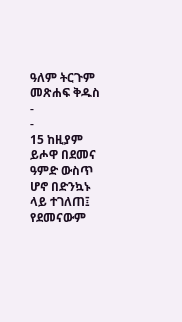ዓለም ትርጉም መጽሐፍ ቅዱስ
-
-
15 ከዚያም ይሖዋ በደመና ዓምድ ውስጥ ሆኖ በድንኳኑ ላይ ተገለጠ፤ የደመናውም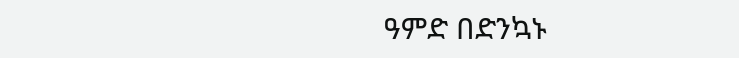ዓምድ በድንኳኑ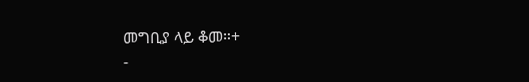መግቢያ ላይ ቆመ።+
-